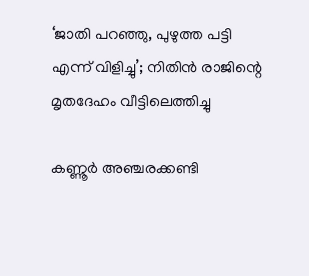‘ജാതി പറഞ്ഞു, പുഴുത്ത പട്ടി എന്ന് വിളിച്ചു’; നിതിൻ രാജിന്റെ മൃതദേഹം വീട്ടിലെത്തിച്ചു

കണ്ണൂർ അഞ്ചരക്കണ്ടി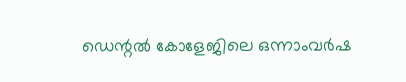ഡെന്റൽ കോളേജിലെ ഒന്നാംവർഷ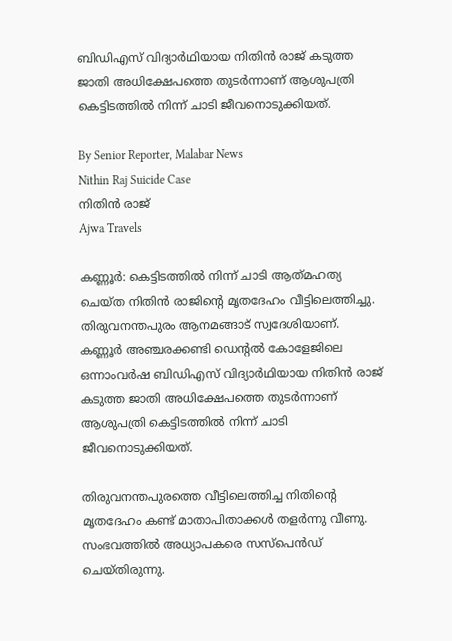ബിഡിഎസ് വിദ്യാർഥിയായ നിതിൻ രാജ് കടുത്ത ജാതി അധിക്ഷേപത്തെ തുടർന്നാണ് ആശുപത്രി കെട്ടിടത്തിൽ നിന്ന് ചാടി ജീവനൊടുക്കിയത്.

By Senior Reporter, Malabar News
Nithin Raj Suicide Case
നിതിൻ രാജ്
Ajwa Travels

കണ്ണൂർ: കെട്ടിടത്തിൽ നിന്ന് ചാടി ആത്‍മഹത്യ ചെയ്‌ത നിതിൻ രാജിന്റെ മൃതദേഹം വീട്ടിലെത്തിച്ചു. തിരുവനന്തപുരം ആനമങ്ങാട് സ്വദേശിയാണ്. കണ്ണൂർ അഞ്ചരക്കണ്ടി ഡെന്റൽ കോളേജിലെ ഒന്നാംവർഷ ബിഡിഎസ് വിദ്യാർഥിയായ നിതിൻ രാജ് കടുത്ത ജാതി അധിക്ഷേപത്തെ തുടർന്നാണ് ആശുപത്രി കെട്ടിടത്തിൽ നിന്ന് ചാടി ജീവനൊടുക്കിയത്.

തിരുവനന്തപുരത്തെ വീട്ടിലെത്തിച്ച നിതിന്റെ മൃതദേഹം കണ്ട് മാതാപിതാക്കൾ തളർന്നു വീണു. സംഭവത്തിൽ അധ്യാപകരെ സസ്‌പെൻഡ് ചെയ്‌തിരുന്നു.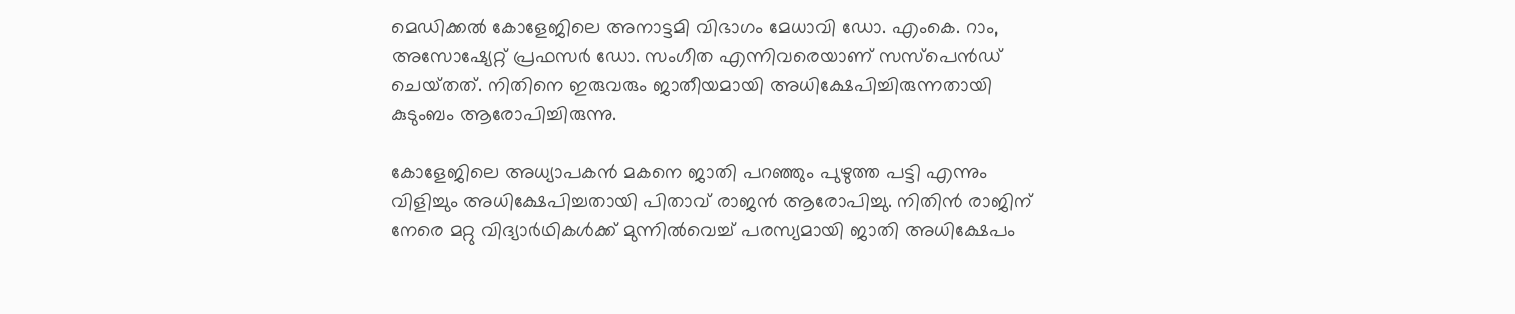മെഡിക്കൽ കോളേജിലെ അനാട്ടമി വിഭാഗം മേധാവി ഡോ. എംകെ. റാം, അസോഷ്യേറ്റ് പ്രഫസർ ഡോ. സംഗീത എന്നിവരെയാണ് സസ്‌പെൻഡ് ചെയ്‌തത്‌. നിതിനെ ഇരുവരും ജാതീയമായി അധിക്ഷേപിച്ചിരുന്നതായി കുടുംബം ആരോപിച്ചിരുന്നു.

കോളേജിലെ അധ്യാപകൻ മകനെ ജാതി പറഞ്ഞും പുഴുത്ത പട്ടി എന്നും വിളിച്ചും അധിക്ഷേപിച്ചതായി പിതാവ് രാജൻ ആരോപിച്ചു. നിതിൻ രാജിന് നേരെ മറ്റു വിദ്യാർഥികൾക്ക് മുന്നിൽവെച്ച് പരസ്യമായി ജാതി അധിക്ഷേപം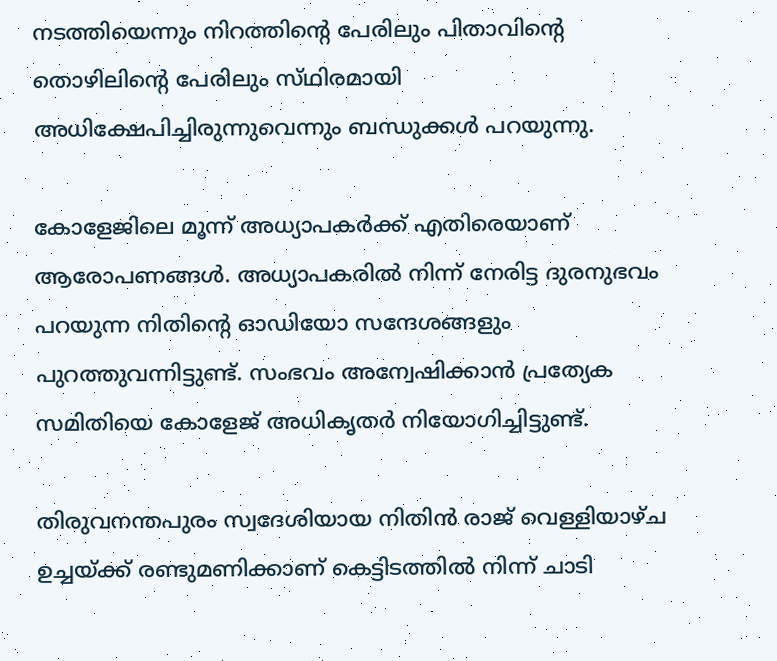നടത്തിയെന്നും നിറത്തിന്റെ പേരിലും പിതാവിന്റെ തൊഴിലിന്റെ പേരിലും സ്‌ഥിരമായി അധിക്ഷേപിച്ചിരുന്നുവെന്നും ബന്ധുക്കൾ പറയുന്നു.

കോളേജിലെ മൂന്ന് അധ്യാപകർക്ക് എതിരെയാണ് ആരോപണങ്ങൾ. അധ്യാപകരിൽ നിന്ന് നേരിട്ട ദുരനുഭവം പറയുന്ന നിതിന്റെ ഓഡിയോ സന്ദേശങ്ങളും പുറത്തുവന്നിട്ടുണ്ട്. സംഭവം അന്വേഷിക്കാൻ പ്രത്യേക സമിതിയെ കോളേജ് അധികൃതർ നിയോഗിച്ചിട്ടുണ്ട്.

തിരുവനന്തപുരം സ്വദേശിയായ നിതിൻ രാജ് വെള്ളിയാഴ്‌ച ഉച്ചയ്‌ക്ക് രണ്ടുമണിക്കാണ് കെട്ടിടത്തിൽ നിന്ന് ചാടി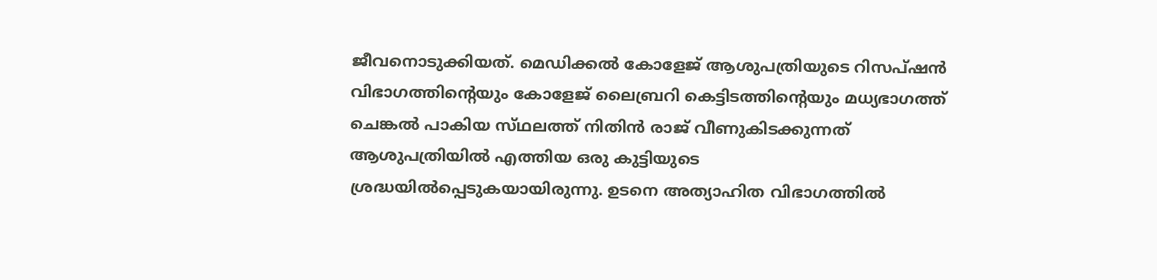ജീവനൊടുക്കിയത്. മെഡിക്കൽ കോളേജ് ആശുപത്രിയുടെ റിസപ്‌ഷൻ വിഭാഗത്തിന്റെയും കോളേജ് ലൈബ്രറി കെട്ടിടത്തിന്റെയും മധ്യഭാഗത്ത് ചെങ്കൽ പാകിയ സ്‌ഥലത്ത്‌ നിതിൻ രാജ് വീണുകിടക്കുന്നത് ആശുപത്രിയിൽ എത്തിയ ഒരു കുട്ടിയുടെ ശ്രദ്ധയിൽപ്പെടുകയായിരുന്നു. ഉടനെ അത്യാഹിത വിഭാഗത്തിൽ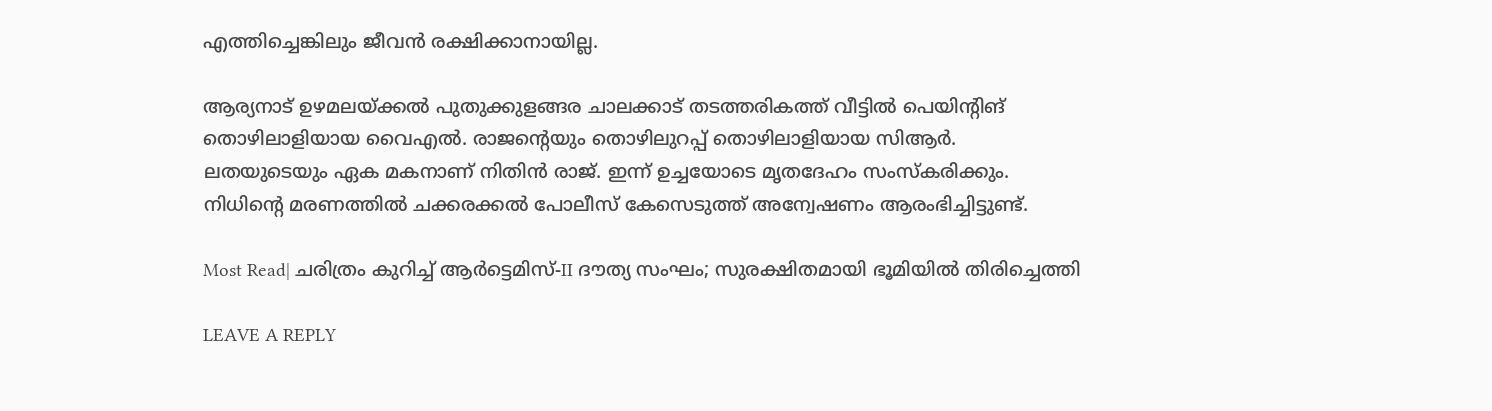എത്തിച്ചെങ്കിലും ജീവൻ രക്ഷിക്കാനായില്ല.

ആര്യനാട് ഉഴമലയ്‌ക്കൽ പുതുക്കുളങ്ങര ചാലക്കാട് തടത്തരികത്ത് വീട്ടിൽ പെയിന്റിങ് തൊഴിലാളിയായ വൈഎൽ. രാജന്റെയും തൊഴിലുറപ്പ് തൊഴിലാളിയായ സിആർ. ലതയുടെയും ഏക മകനാണ് നിതിൻ രാജ്. ഇന്ന് ഉച്ചയോടെ മൃതദേഹം സംസ്‌കരിക്കും. നിധിന്റെ മരണത്തിൽ ചക്കരക്കൽ പോലീസ് കേസെടുത്ത് അന്വേഷണം ആരംഭിച്ചിട്ടുണ്ട്.

Most Read| ചരിത്രം കുറിച്ച് ആർട്ടെമിസ്-II ദൗത്യ സംഘം; സുരക്ഷിതമായി ഭൂമിയിൽ തിരിച്ചെത്തി

LEAVE A REPLY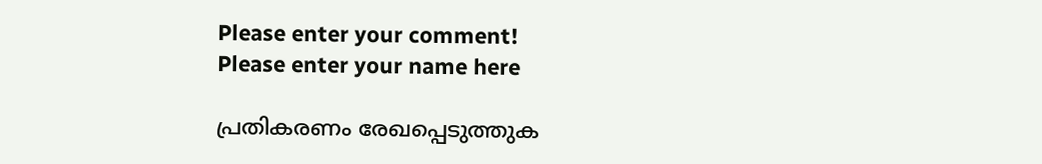Please enter your comment!
Please enter your name here

പ്രതികരണം രേഖപ്പെടുത്തുക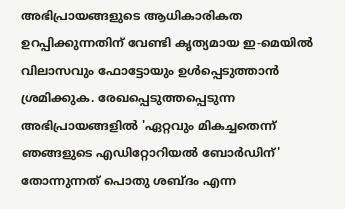അഭിപ്രായങ്ങളുടെ ആധികാരികത ഉറപ്പിക്കുന്നതിന് വേണ്ടി കൃത്യമായ ഇ-മെയിൽ വിലാസവും ഫോട്ടോയും ഉൾപ്പെടുത്താൻ ശ്രമിക്കുക. രേഖപ്പെടുത്തപ്പെടുന്ന അഭിപ്രായങ്ങളിൽ 'ഏറ്റവും മികച്ചതെന്ന് ഞങ്ങളുടെ എഡിറ്റോറിയൽ ബോർഡിന്' തോന്നുന്നത് പൊതു ശബ്‌ദം എന്ന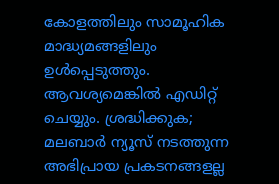കോളത്തിലും സാമൂഹിക മാദ്ധ്യമങ്ങളിലും ഉൾപ്പെടുത്തും. ആവശ്യമെങ്കിൽ എഡിറ്റ് ചെയ്യും. ശ്രദ്ധിക്കുക; മലബാർ ന്യൂസ് നടത്തുന്ന അഭിപ്രായ പ്രകടനങ്ങളല്ല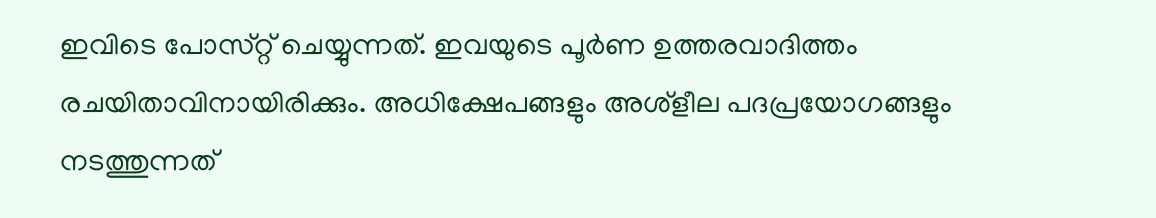ഇവിടെ പോസ്‌റ്റ് ചെയ്യുന്നത്. ഇവയുടെ പൂർണ ഉത്തരവാദിത്തം രചയിതാവിനായിരിക്കും. അധിക്ഷേപങ്ങളും അശ്‌ളീല പദപ്രയോഗങ്ങളും നടത്തുന്നത്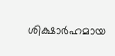ശിക്ഷാർഹമായ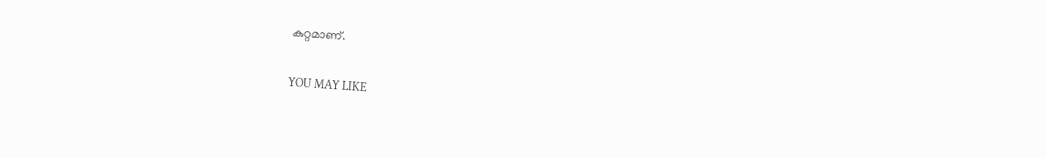കുറ്റമാണ്.

YOU MAY LIKE